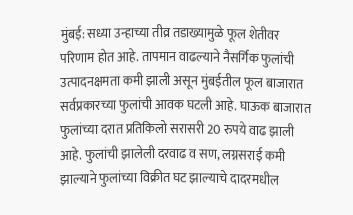मुंबई: सध्या उन्हाच्या तीव्र तडाख्यामुळे फूल शेतीवर परिणाम होत आहे. तापमान वाढल्याने नैसर्गिक फुलांची उत्पादनक्षमता कमी झाली असून मुंबईतील फूल बाजारात सर्वप्रकारच्या फुलांची आवक घटली आहे. घाऊक बाजारात फुलांच्या दरात प्रतिकिलो सरासरी 20 रुपये वाढ झाली आहे. फुलांची झालेली दरवाढ व सण, लग्नसराई कमी झाल्याने फुलांच्या विक्रीत घट झाल्याचे दादरमधील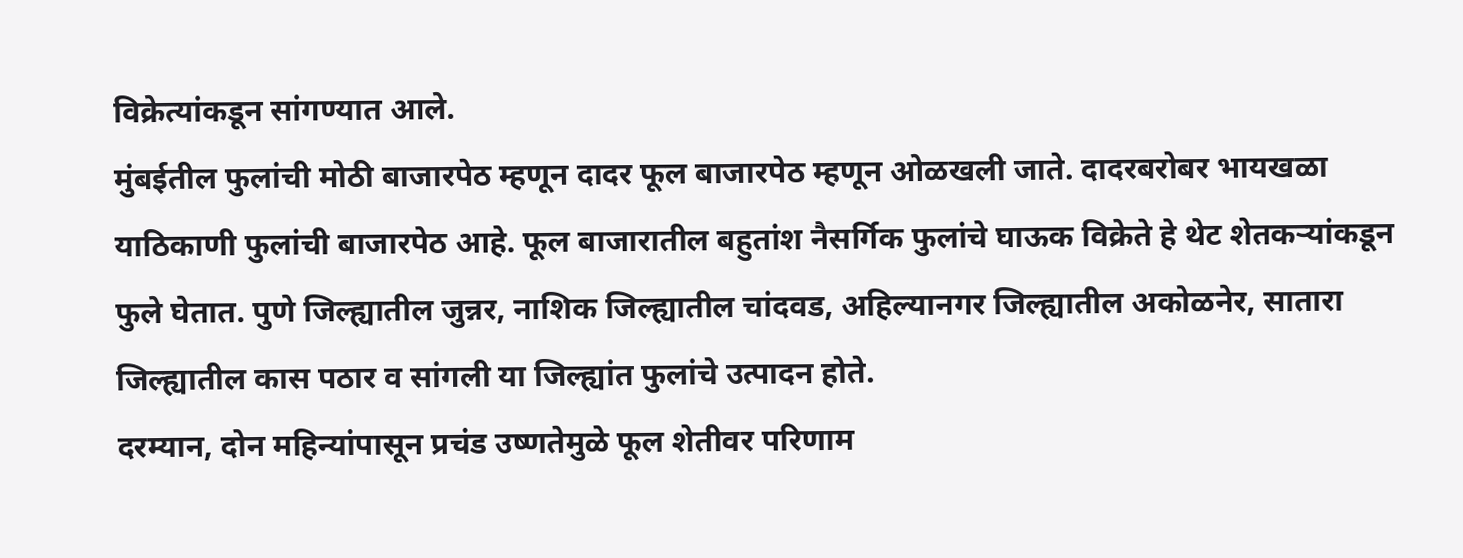विक्रेत्यांकडून सांगण्यात आले.
मुंबईतील फुलांची मोठी बाजारपेठ म्हणून दादर फूल बाजारपेठ म्हणून ओळखली जाते. दादरबरोबर भायखळा याठिकाणी फुलांची बाजारपेठ आहे. फूल बाजारातील बहुतांश नैसर्गिक फुलांचे घाऊक विक्रेते हे थेट शेतकऱ्यांकडून फुले घेतात. पुणे जिल्ह्यातील जुन्नर, नाशिक जिल्ह्यातील चांदवड, अहिल्यानगर जिल्ह्यातील अकोळनेर, सातारा जिल्ह्यातील कास पठार व सांगली या जिल्ह्यांत फुलांचे उत्पादन होते.
दरम्यान, दोन महिन्यांपासून प्रचंड उष्णतेमुळे फूल शेतीवर परिणाम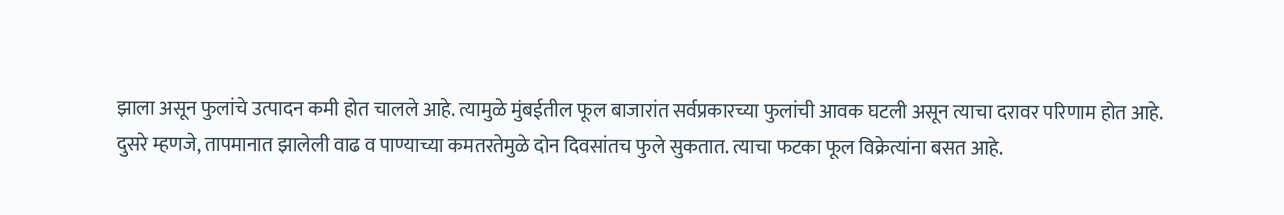झाला असून फुलांचे उत्पादन कमी होत चालले आहे. त्यामुळे मुंबईतील फूल बाजारांत सर्वप्रकारच्या फुलांची आवक घटली असून त्याचा दरावर परिणाम होत आहे.
दुसरे म्हणजे, तापमानात झालेली वाढ व पाण्याच्या कमतरतेमुळे दोन दिवसांतच फुले सुकतात. त्याचा फटका फूल विक्रेत्यांना बसत आहे.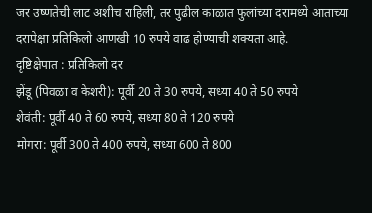जर उष्णतेची लाट अशीच राहिली, तर पुढील काळात फुलांच्या दरामध्ये आताच्या दरापेक्षा प्रतिकिलो आणखी 10 रुपये वाढ होण्याची शक्यता आहे.
दृष्टिक्षेपात : प्रतिकिलो दर
झेंडू (पिवळा व केशरी): पूर्वी 20 ते 30 रुपये, सध्या 40 ते 50 रुपये
शेवंती: पूर्वी 40 ते 60 रुपये, सध्या 80 ते 120 रुपये
मोगरा: पूर्वी 300 ते 400 रुपये, सध्या 600 ते 800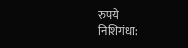रुपये
निशिगंधा: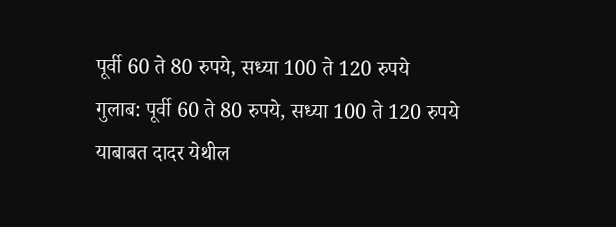पूर्वी 60 ते 80 रुपये, सध्या 100 ते 120 रुपये
गुलाब: पूर्वी 60 ते 80 रुपये, सध्या 100 ते 120 रुपये
याबाबत दादर येथील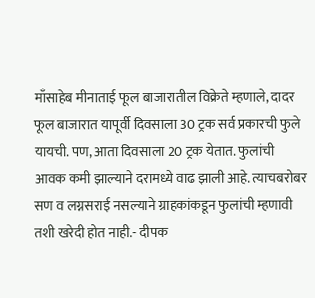माँसाहेब मीनाताई फूल बाजारातील विक्रेते म्हणाले, दादर फूल बाजारात यापूर्वी दिवसाला 30 ट्रक सर्व प्रकारची फुले यायची. पण, आता दिवसाला 20 ट्रक येतात. फुलांची आवक कमी झाल्याने दरामध्ये वाढ झाली आहे. त्याचबरोबर सण व लग्नसराई नसल्याने ग्राहकांकडून फुलांची म्हणावी तशी खरेदी होत नाही.- दीपक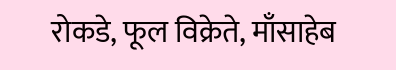रोकडे, फूल विक्रेते, माँसाहेब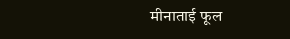मीनाताई फूल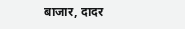बाजार, दादर